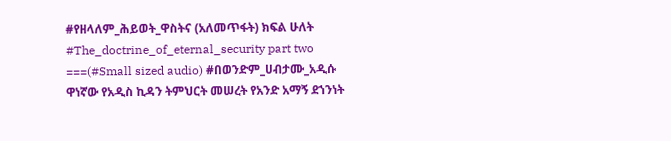#የዘላለም_ሕይወት_ዋስትና (አለመጥፋት) ክፍል ሁለት #The_doctrine_of_eternal_security part two ===(#Small sized audio) #በወንድም_ሀብታሙ_አዲሱ ዋነኛው የአዲስ ኪዳን ትምህርት መሠረት የአንድ አማኝ ደኀንነት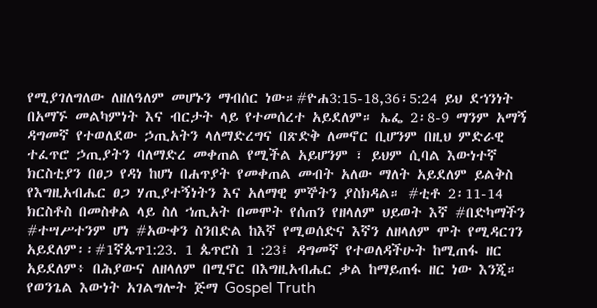የሚያገለግለው ለዘለዓለም መሆኑን ማብሰር ነው።#ዮሐ3:15-18,36፣5:24 ይህ ደኀንነት በአማኙ መልካምነት እና ብርታት ላይ የተመሰረተ አይደለም። ኤፌ 2፡8-9 ማንም አማኝ ዳግመኛ የተወለደው ኃጢአትን ላለማድረግና በጽድቅ ለመኖር ቢሆንም በዚህ ምድራዊ ተፈጥሮ ኃጢያትን ባለማድረ መቀጠል የሚችል አይሆንም ፣ ይህም ሲባል እውነተኛ ክርስቲያን በፀጋ የዳነ ከሆነ በሐጥያት የመቀጠል መብት አለው ማለት አይደለም ይልቅስ የእግዚአብሔር ፀጋ ሃጢያተኝነትን እና አለማዊ ምኞትን ያስክዳል። #ቲቶ 2፡11-14 ክርስቶስ በመስቀል ላይ ስለ ኀጢአት በመሞት የሰጠን የዘላለም ህይወት እኛ #በድካማችን #ተሣሥተንም ሆነ #አውቀን ስንበድል ከእኛ የሚወሰድና እኛን ለዘላለም ሞት የሚዳርገን አይደለም፡፡#1ኛጴጥ1:23. 1 ጴጥሮስ 1 :23፤ ዳግመኛ የተወለዳችሁት ከሚጠፋ ዘር አይደለም፥ በሕያውና ለዘላለም በሚኖር በእግዚአብሔር ቃል ከማይጠፋ ዘር ነው እንጂ። የወንጌል እውነት አገልግሎት ጅማ Gospel Truth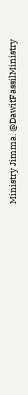Ministry Jimma. @DawitFassilMinistry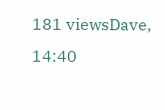181 viewsDave, 14:40